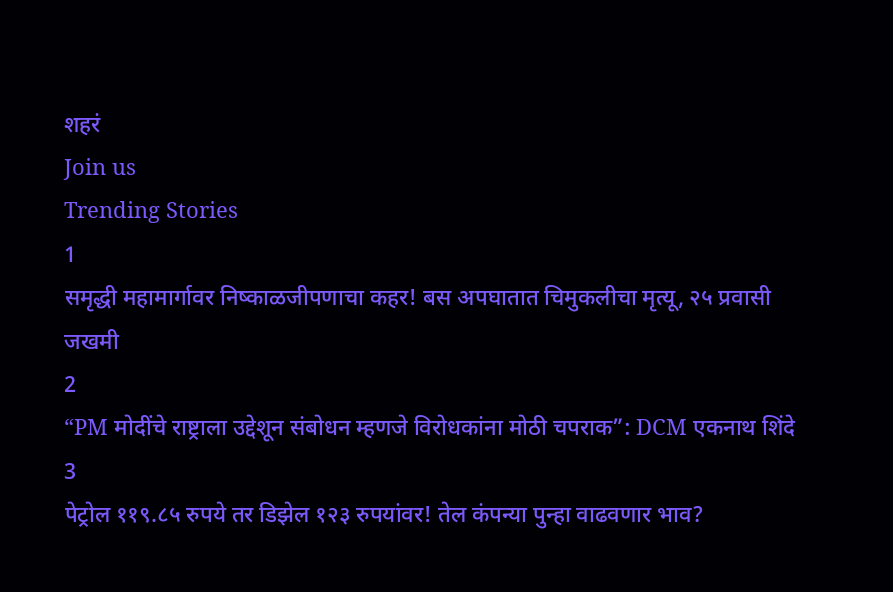शहरं
Join us
Trending Stories
1
समृद्धी महामार्गावर निष्काळजीपणाचा कहर! बस अपघातात चिमुकलीचा मृत्यू, २५ प्रवासी जखमी
2
“PM मोदींचे राष्ट्राला उद्देशून संबोधन म्हणजे विरोधकांना मोठी चपराक”: DCM एकनाथ शिंदे
3
पेट्रोल ११९.८५ रुपये तर डिझेल १२३ रुपयांवर! तेल कंपन्या पुन्हा वाढवणार भाव?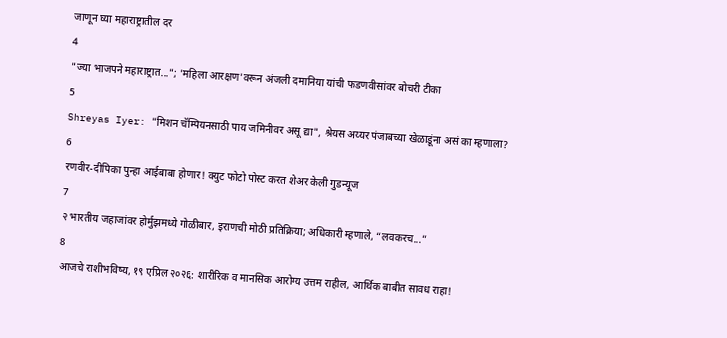जाणून घ्या महाराष्ट्रातील दर
4
"ज्या भाजपने महाराष्ट्रात..."; 'महिला आरक्षण'वरून अंजली दमानिया यांची फडणवीसांवर बोचरी टीका
5
Shreyas Iyer: "मिशन चॅम्पियनसाठी पाय जमिनीवर असू द्या", श्रेयस अय्यर पंजाबच्या खेळाडूंना असं का म्हणाला?
6
रणवीर-दीपिका पुन्हा आईबाबा होणार! क्युट फोटो पोस्ट करत शेअर केली गुडन्यूज
7
२ भारतीय जहाजांवर होर्मुझमध्ये गोळीबार, इराणची मोठी प्रतिक्रिया; अधिकारी म्हणाले, “लवकरच...”
8
आजचे राशीभविष्य, १९ एप्रिल २०२६: शारीरिक व मानसिक आरोग्य उत्तम राहील, आर्थिक बाबीत सावध राहा!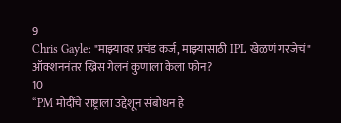9
Chris Gayle: "माझ्यावर प्रचंड कर्ज, माझ्यासाठी IPL खेळणं गरजेचं" ऑक्शननंतर ख्रिस गेलनं कुणाला केला फोन?
10
“PM मोदींचे राष्ट्राला उद्देशून संबोधन हे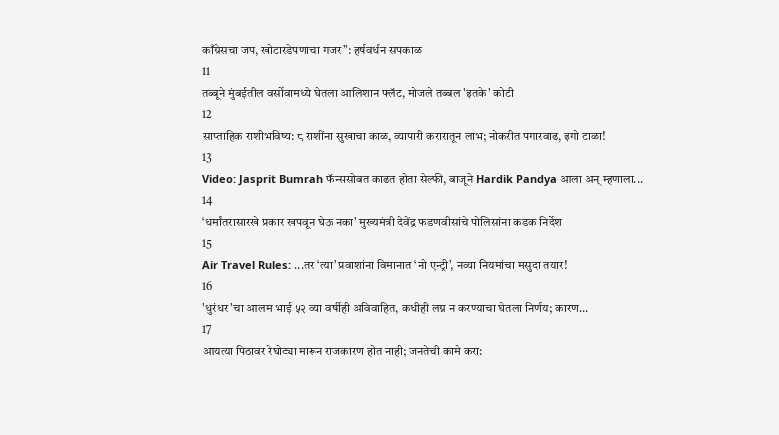काँग्रेसचा जप, खोटारडेपणाचा गजर”: हर्षवर्धन सपकाळ
11
तब्बूने मुंबईतील वर्सोवामध्ये घेतला आलिशान फ्लॅट, मोजले तब्बल 'इतके' कोटी
12
साप्ताहिक राशीभविष्य: ८ राशींना सुखाचा काळ, व्यापारी करारातून लाभ; नोकरीत पगारवाढ, इगो टाळा!
13
Video: Jasprit Bumrah फॅन्ससोबत काढत होता सेल्फी, बाजूने Hardik Pandya आला अन् म्हणाला...
14
‘धर्मांतरासारखे प्रकार खपवून घेऊ नका’ मुख्यमंत्री देवेंद्र फडणवीसांचे पोलिसांना कडक निर्देश
15
Air Travel Rules: ...तर ‘त्या’ प्रवाशांना विमानात ‘नो एन्ट्री’, नव्या नियमांचा मसुदा तयार!
16
'धुरंधर'चा आलम भाई ५२ व्या वर्षीही अविवाहित, कधीही लग्न न करण्याचा घेतला निर्णय; कारण...
17
आयत्या पिठावर रेघोट्या मारून राजकारण होत नाही; जनतेची कामे करा: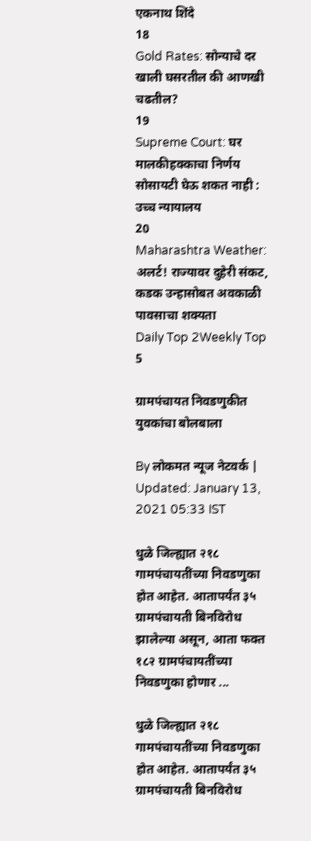एकनाथ शिंदे
18
Gold Rates: सोन्याचे दर खाली घसरतील की आणखी चढतील?
19
Supreme Court: घर मालकीहक्काचा निर्णय सोसायटी घेऊ शकत नाही : उच्च न्यायालय
20
Maharashtra Weather: अलर्ट! राज्यावर दुहेरी संकट, कडक उन्हासोबत अवकाळी पावसाचा शक्यता
Daily Top 2Weekly Top 5

ग्रामपंचायत निवडणुकीत युवकांचा बोलबाला

By लोकमत न्यूज नेटवर्क | Updated: January 13, 2021 05:33 IST

धुळे जिल्ह्यात २१८ गामपंचायतींच्या निवडणुका होत आहेत. आतापर्यंत ३५ ग्रामपंचायती बिनविरोध झालेल्या असून, आता फक्त १८२ ग्रामपंचायतींच्या निवडणुका होणार ...

धुळे जिल्ह्यात २१८ गामपंचायतींच्या निवडणुका होत आहेत. आतापर्यंत ३५ ग्रामपंचायती बिनविरोध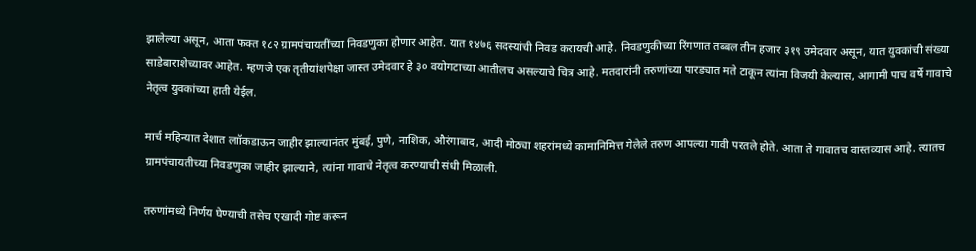झालेल्या असून, आता फक्त १८२ ग्रामपंचायतींच्या निवडणुका होणार आहेत. यात १४७६ सदस्यांची निवड करायची आहे. निवडणुकीच्या रिंगणात तब्बल तीन हजार ३१९ उमेदवार असून, यात युवकांची संख्या साडेबाराशेच्यावर आहेत. म्हणजे एक तृतीयांशपेक्षा जास्त उमेदवार हे ३० वयोगटाच्या आतीलच असल्याचे चित्र आहे. मतदारांनी तरुणांच्या पारड्यात मते टाकून त्यांना विजयी केल्यास, आगामी पाच वर्षे गावाचे नेतृत्व युवकांच्या हाती येईल.

मार्च महिन्यात देशात लाॉकडाऊन जाहीर झाल्यानंतर मुंबई, पुणे, नाशिक, औरंगाबाद, आदी मोठ्या शहरांमध्ये कामानिमित्त गेलेले तरुण आपल्या गावी परतले होते. आता ते गावातच वास्तव्यास आहे. त्यातच ग्रामपंचायतीच्या निवडणुका जाहीर झाल्याने, त्यांना गावाचे नेतृत्व करण्याची संधी मिळाली.

तरुणांमध्ये निर्णय घेण्याची तसेच एखादी गोष्ट करून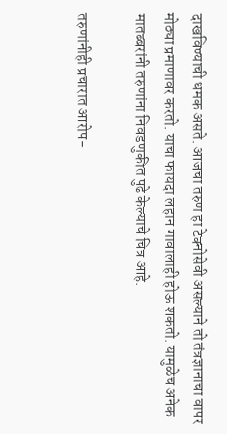दाखविण्याची धमक असते. आजचा तरुण हा टेक्नोसेवी असल्याने तो तंत्रज्ञानाचा वापर मोठ्या प्रमाणावर करतो. याचा फायदा लहान गावालाही होऊ शकतो. यामुळेच अनेक मातब्बरांनी तरुणांना निवडणुकीत पुढे केल्याचे चित्र आहे.

तरुणांनीही प्रचारात आरोप-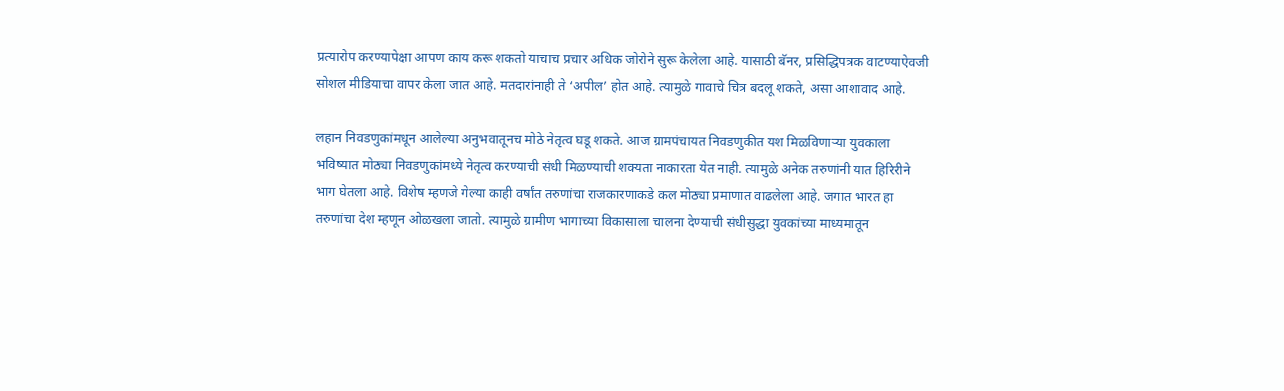प्रत्यारोप करण्यापेक्षा आपण काय करू शकतो याचाच प्रचार अधिक जोरोने सुरू केलेला आहे. यासाठी बॅनर, प्रसिद्धिपत्रक वाटण्याऐवजी सोशल मीडियाचा वापर केला जात आहे. मतदारांनाही ते ‘अपील’ होत आहे. त्यामुळे गावाचे चित्र बदलू शकते, असा आशावाद आहे.

लहान निवडणुकांमधून आलेल्या अनुभवातूनच मोठे नेतृत्व घडू शकते. आज ग्रामपंचायत निवडणुकीत यश मिळविणाऱ्या युवकाला भविष्यात मोठ्या निवडणुकांमध्ये नेतृत्व करण्याची संधी मिळण्याची शक्यता नाकारता येत नाही. त्यामुळे अनेक तरुणांनी यात हिरिरीने भाग घेतला आहे. विशेष म्हणजे गेल्या काही वर्षांत तरुणांचा राजकारणाकडे कल मोठ्या प्रमाणात वाढलेला आहे. जगात भारत हा तरुणांचा देश म्हणून ओळखला जातो. त्यामुळे ग्रामीण भागाच्या विकासाला चालना देण्याची संधीसुद्धा युवकांच्या माध्यमातून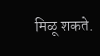मिळू शकते.